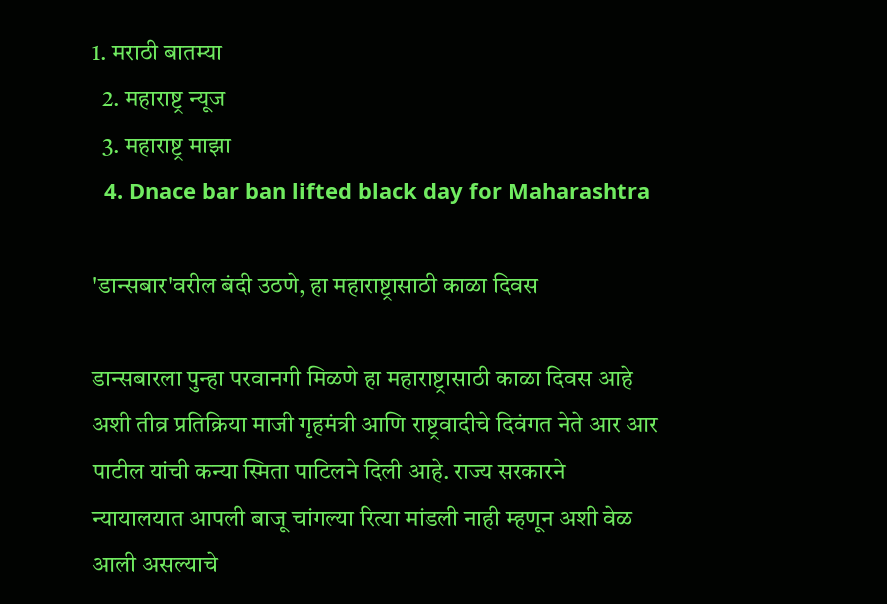1. मराठी बातम्या
  2. महाराष्ट्र न्यूज
  3. महाराष्ट्र माझा
  4. Dnace bar ban lifted black day for Maharashtra

'डान्सबार'वरील बंदी उठणे, हा महाराष्ट्रासाठी काळा दिवस

डान्सबारला पुन्हा परवानगी मिळणे हा महाराष्ट्रासाठी काळा दिवस आहे अशी तीव्र प्रतिक्रिया माजी गृहमंत्री आणि राष्ट्रवादीचे दिवंगत नेते आर आर पाटील यांची कन्या स्मिता पाटिलने दिली आहे. राज्य सरकारने न्यायालयात आपली बाजू चांगल्या रित्या मांडली नाही म्हणून अशी वेळ आली असल्याचे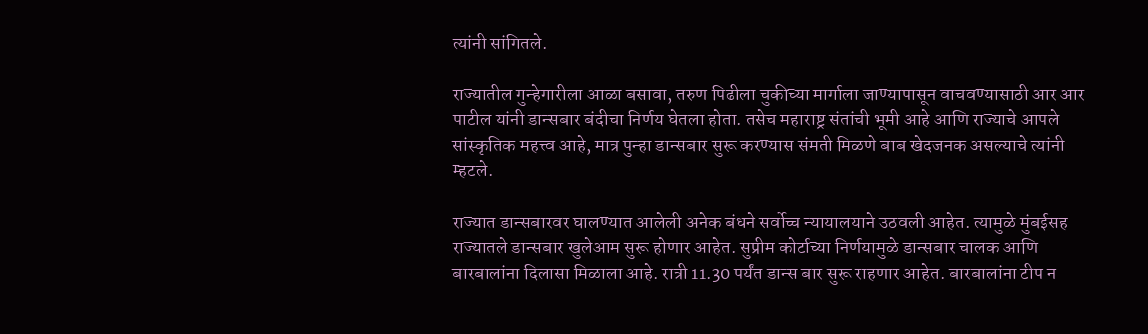त्यांनी सांगितले.

राज्यातील गुन्हेगारीला आळा बसावा, तरुण पिढीला चुकीच्या मार्गाला जाण्यापासून वाचवण्यासाठी आर आर पाटील यांनी डान्सबार बंदीचा निर्णय घेतला होता. तसेच महाराष्ट्र संतांची भूमी आहे आणि राज्याचे आपले सांस्कृतिक महत्त्व आहे, मात्र पुन्हा डान्सबार सुरू करण्यास संमती मिळणे बाब खेदजनक असल्याचे त्यांनी म्हटले.

राज्यात डान्सबारवर घालण्यात आलेली अनेक बंधने सर्वोच्च न्यायालयाने उठवली आहेत. त्यामुळे मुंबईसह राज्यातले डान्सबार खुलेआम सुरू होणार आहेत. सुप्रीम कोर्टाच्या निर्णयामुळे डान्सबार चालक आणि बारबालांना दिलासा मिळाला आहे. रात्री 11.30 पर्यंत डान्स बार सुरू राहणार आहेत. बारबालांना टीप न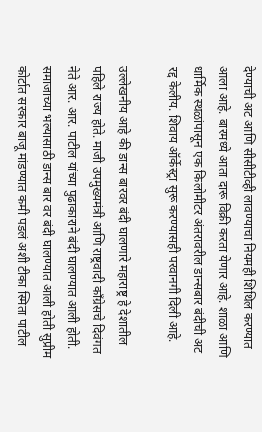देण्याची अट आणि सीसीटीव्ही लावण्याचा नियमही शिथिल करण्यात आला आहे. बारमध्ये आता दारू विक्री करता येणार आहे. शाळा आणि धार्मिक स्थळांपासून एक किलोमीटर अंतरावरील डान्सबार बंदीची अट रद्द केलीय. शिवाय ऑर्केस्ट्रा सुरू करण्यासही परवानगी दिली आहे.

उल्लेखनीय आहे की डान्स बारवर बंदी घालणारे महाराष्ट्र हे देशातील पहिले राज्य होते. माजी उपमुख्यमंत्री आणि राष्ट्रवादी काँग्रेसचे दिवंगत नेते आर. आर. पाटील यांच्या पुढाकाराने बंदी घालण्यात आली होती. समाजाच्या भल्यासाठी डान्स बार वर बंदी घालण्यात आली होती सुप्रीम कोर्टात सरकार बाजू मांडण्यात कमी पडलं अशी टीका स्मिता पाटील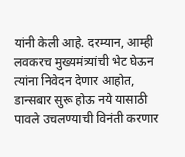यांनी केली आहे. दरम्यान, आम्ही लवकरच मुख्यमंत्र्यांची भेट घेऊन त्यांना निवेदन देणार आहोत, डान्सबार सुरू होऊ नये यासाठी पावले उचलण्याची विनंती करणार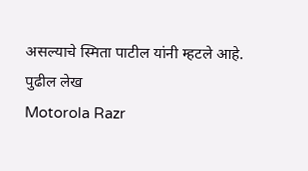असल्याचे स्मिता पाटील यांनी म्हटले आहे.
पुढील लेख
Motorola Razr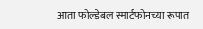आता फोल्डेबल स्मार्टफोनच्या रूपात